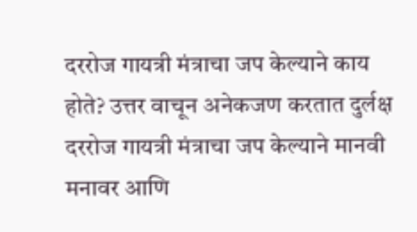दररोज गायत्री मंत्राचा जप केल्याने काय होते? उत्तर वाचून अनेकजण करतात दुर्लक्ष
दररोज गायत्री मंत्राचा जप केल्याने मानवी मनावर आणि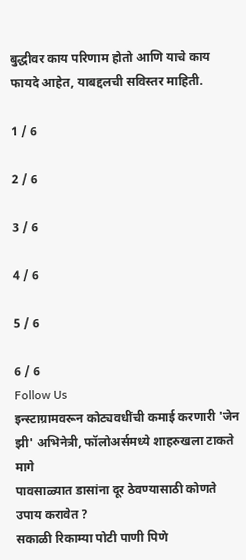बुद्धीवर काय परिणाम होतो आणि याचे काय फायदे आहेत, याबद्दलची सविस्तर माहिती.

1 / 6

2 / 6

3 / 6

4 / 6

5 / 6

6 / 6
Follow Us
इन्स्टाग्रामवरून कोट्यवधींची कमाई करणारी 'जेन झी' अभिनेत्री, फॉलोअर्समध्ये शाहरुखला टाकते मागे
पावसाळ्यात डासांना दूर ठेवण्यासाठी कोणते उपाय करावेत ?
सकाळी रिकाम्या पोटी पाणी पिणे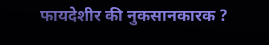फायदेशीर की नुकसानकारक ?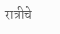रात्रीचे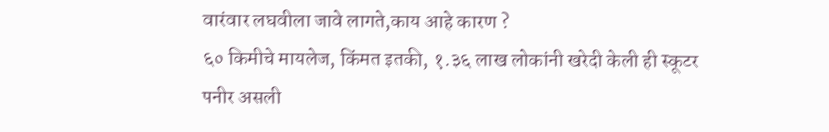वारंवार लघवीला जावे लागते,काय आहे कारण ?
६० किमीचे मायलेज, किंमत इतकी, १.३६ लाख लोकांनी खरेदी केली ही स्कूटर
पनीर असली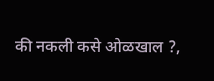की नकली कसे ओळखाल ?,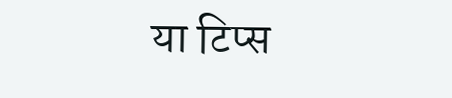या टिप्स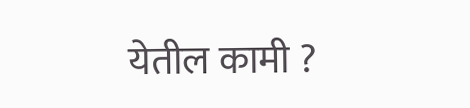येतील कामी ?